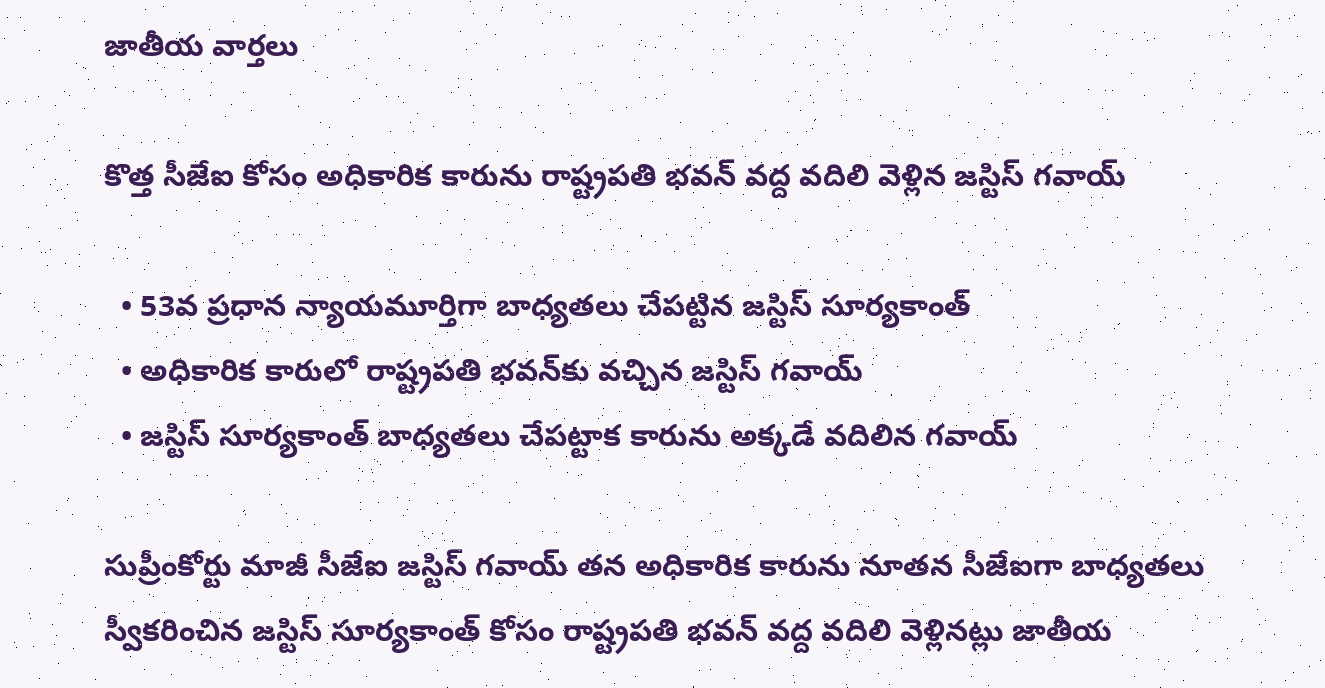జాతీయ వార్తలు

కొత్త సీజేఐ కోసం అధికారిక కారును రాష్ట్రపతి భవన్ వద్ద వదిలి వెళ్లిన జస్టిస్ గవాయ్

  • 53వ ప్రధాన న్యాయమూర్తిగా బాధ్యతలు చేపట్టిన జస్టిస్ సూర్యకాంత్
  • అధికారిక కారులో రాష్ట్రపతి భవన్‌కు వచ్చిన జస్టిస్ గవాయ్
  • జస్టిస్ సూర్యకాంత్ బాధ్యతలు చేపట్టాక కారును అక్కడే వదిలిన గవాయ్

సుప్రీంకోర్టు మాజీ సీజేఐ జస్టిస్ గవాయ్ తన అధికారిక కారును నూతన సీజేఐగా బాధ్యతలు స్వీకరించిన జస్టిస్ సూర్యకాంత్ కోసం రాష్ట్రపతి భవన్ వద్ద వదిలి వెళ్లినట్లు జాతీయ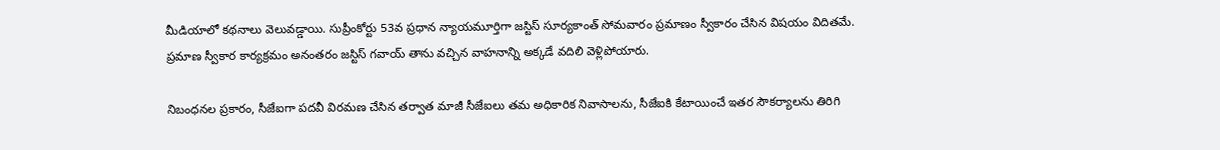మీడియాలో కథనాలు వెలువడ్డాయి. సుప్రీంకోర్టు 53వ ప్రధాన న్యాయమూర్తిగా జస్టిస్ సూర్యకాంత్ సోమవారం ప్రమాణం స్వీకారం చేసిన విషయం విదితమే. ప్రమాణ స్వీకార కార్యక్రమం అనంతరం జస్టిస్ గవాయ్ తాను వచ్చిన వాహనాన్ని అక్కడే వదిలి వెళ్లిపోయారు.

నిబంధనల ప్రకారం, సీజేఐగా పదవీ విరమణ చేసిన తర్వాత మాజీ సీజేఐలు తమ అధికారిక నివాసాలను, సీజేఐకి కేటాయించే ఇతర సౌకర్యాలను తిరిగి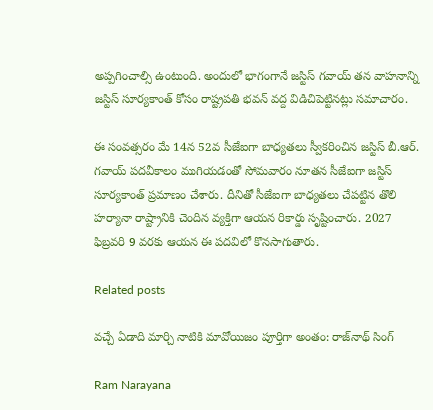అప్పగించాల్సి ఉంటుంది. అందులో భాగంగానే జస్టిస్ గవాయ్ తన వాహనాన్ని జస్టిస్ సూర్యకాంత్ కోసం రాష్ట్రపతి భవన్ వద్ద విడిచిపెట్టినట్లు సమాచారం.

ఈ సంవత్సరం మే 14న 52వ సీజేఐగా బాధ్యతలు స్వీకరించిన జస్టిస్ బీ.ఆర్. గవాయ్ పదవీకాలం ముగియడంతో సోమవారం నూతన సీజేఐగా జస్టిస్ సూర్యకాంత్ ప్రమాణం చేశారు. దీనితో సీజేఐగా బాధ్యతలు చేపట్టిన తొలి హర్యానా రాష్ట్రానికి చెందిన వ్యక్తిగా ఆయన రికార్డు సృష్టించారు. 2027 ఫిబ్రవరి 9 వరకు ఆయన ఈ పదవిలో కొనసాగుతారు.

Related posts

వచ్చే ఏడాది మార్చి నాటికి మావోయిజం పూర్తిగా అంతం: రాజ్‌నాథ్ సింగ్

Ram Narayana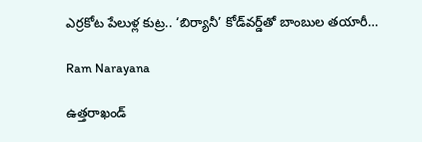ఎర్రకోట పేలుళ్ల కుట్ర.. ‘బిర్యానీ’ కోడ్‌వర్డ్‌తో బాంబుల తయారీ…

Ram Narayana

ఉత్తరాఖండ్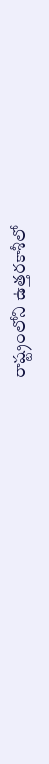రాష్ట్రంలోని ఉత్తరకాశీలో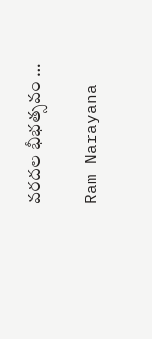వరదల భీభత్సవం …

Ram Narayana